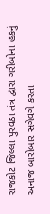રાજકોટ જિલ્લા પુરવઠા તંત્ર દ્વારા ગરીબોના હકનું અનાજ બારોબાર સગેવગે કરતા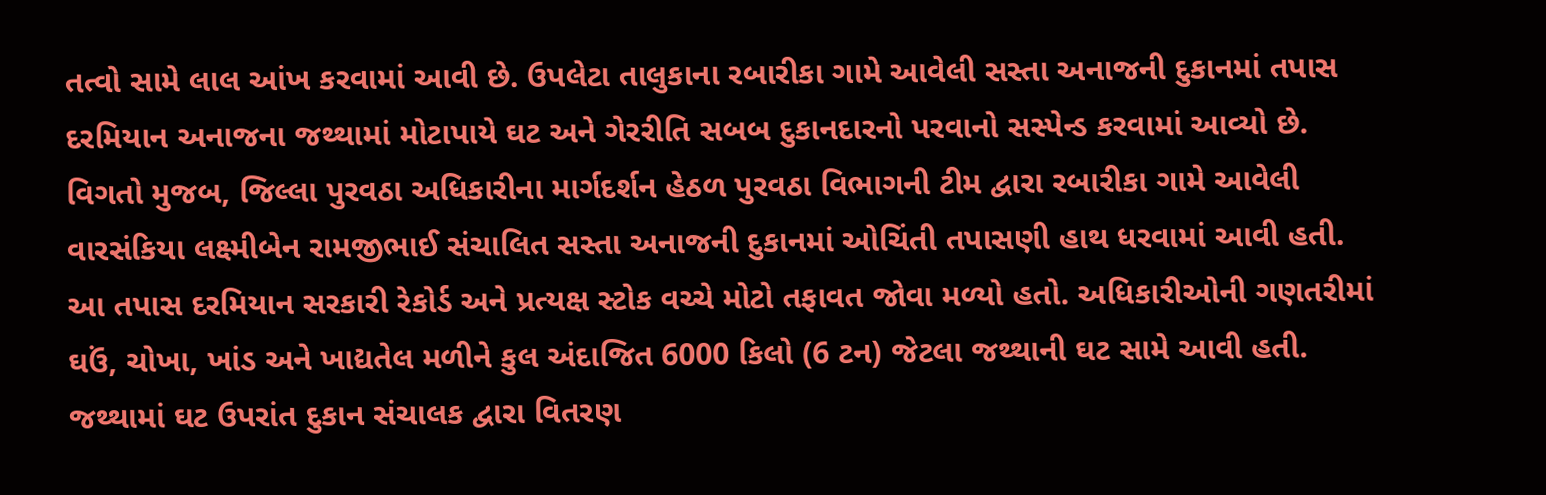તત્વો સામે લાલ આંખ કરવામાં આવી છે. ઉપલેટા તાલુકાના રબારીકા ગામે આવેલી સસ્તા અનાજની દુકાનમાં તપાસ દરમિયાન અનાજના જથ્થામાં મોટાપાયે ઘટ અને ગેરરીતિ સબબ દુકાનદારનો પરવાનો સસ્પેન્ડ કરવામાં આવ્યો છે.
વિગતો મુજબ, જિલ્લા પુરવઠા અધિકારીના માર્ગદર્શન હેઠળ પુરવઠા વિભાગની ટીમ દ્વારા રબારીકા ગામે આવેલી વારસંકિયા લક્ષ્મીબેન રામજીભાઈ સંચાલિત સસ્તા અનાજની દુકાનમાં ઓચિંતી તપાસણી હાથ ધરવામાં આવી હતી. આ તપાસ દરમિયાન સરકારી રેકોર્ડ અને પ્રત્યક્ષ સ્ટોક વચ્ચે મોટો તફાવત જોવા મળ્યો હતો. અધિકારીઓની ગણતરીમાં ઘઉં, ચોખા, ખાંડ અને ખાદ્યતેલ મળીને કુલ અંદાજિત 6000 કિલો (6 ટન) જેટલા જથ્થાની ઘટ સામે આવી હતી.
જથ્થામાં ઘટ ઉપરાંત દુકાન સંચાલક દ્વારા વિતરણ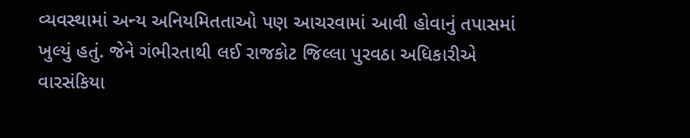વ્યવસ્થામાં અન્ય અનિયમિતતાઓ પણ આચરવામાં આવી હોવાનું તપાસમાં ખુલ્યું હતું. જેને ગંભીરતાથી લઈ રાજકોટ જિલ્લા પુરવઠા અધિકારીએ વારસંકિયા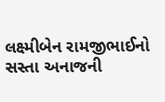લક્ષ્મીબેન રામજીભાઈનો સસ્તા અનાજની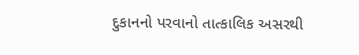દુકાનનો પરવાનો તાત્કાલિક અસરથી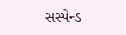સસ્પેન્ડ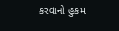કરવાનો હુકમ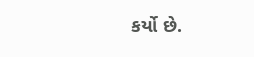કર્યો છે.